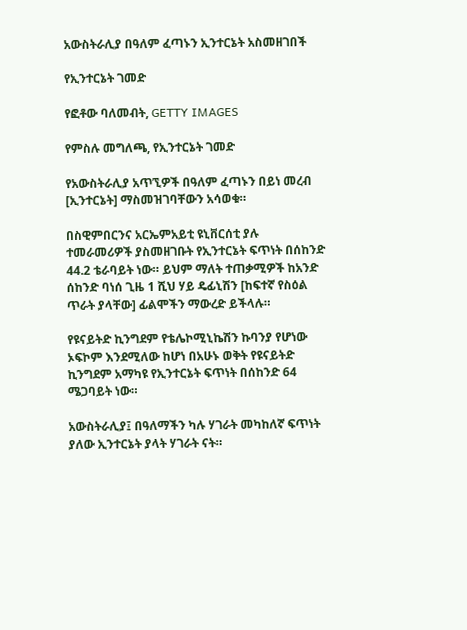አውስትራሊያ በዓለም ፈጣኑን ኢንተርኔት አስመዘገበች

የኢንተርኔት ገመድ

የፎቶው ባለመብት, GETTY IMAGES

የምስሉ መግለጫ, የኢንተርኔት ገመድ

የአውስትራሊያ አጥኚዎች በዓለም ፈጣኑን በይነ መረብ [ኢንተርኔት] ማስመዝገባቸውን አሳወቁ።

በስዊምበርንና አርኤምአይቲ ዩኒቨርሰቲ ያሉ ተመራመሪዎች ያስመዘገቡት የኢንተርኔት ፍጥነት በሰከንድ 44.2 ቴራባይት ነው። ይህም ማለት ተጠቃሚዎች ከአንድ ሰከንድ ባነሰ ጊዜ 1 ሺህ ሃይ ዴፊኒሽን [ከፍተኛ የስዕል ጥራት ያላቸው] ፊልሞችን ማውረድ ይችላሉ።

የዩናይትድ ኪንግደም የቴሌኮሚኒኬሽን ኩባንያ የሆነው ኦፍኮም እንደሚለው ከሆነ በአሁኑ ወቅት የዩናይትድ ኪንግደም አማካዩ የኢንተርኔት ፍጥነት በሰከንድ 64 ሜጋባይት ነው።

አውስትራሊያ፤ በዓለማችን ካሉ ሃገራት መካከለኛ ፍጥነት ያለው ኢንተርኔት ያላት ሃገራት ናት።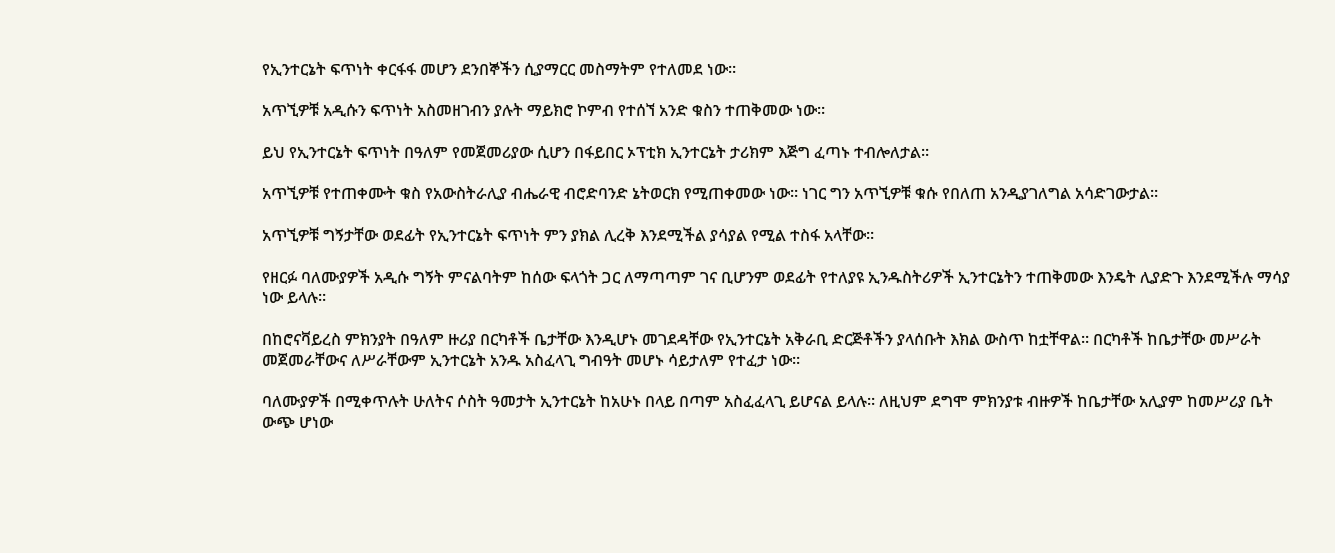የኢንተርኔት ፍጥነት ቀርፋፋ መሆን ደንበኞችን ሲያማርር መስማትም የተለመደ ነው።

አጥኚዎቹ አዲሱን ፍጥነት አስመዘገብን ያሉት ማይክሮ ኮምብ የተሰኘ አንድ ቁስን ተጠቅመው ነው።

ይህ የኢንተርኔት ፍጥነት በዓለም የመጀመሪያው ሲሆን በፋይበር ኦፕቲክ ኢንተርኔት ታሪክም እጅግ ፈጣኑ ተብሎለታል።

አጥኚዎቹ የተጠቀሙት ቁስ የአውስትራሊያ ብሔራዊ ብሮድባንድ ኔትወርክ የሚጠቀመው ነው። ነገር ግን አጥኚዎቹ ቁሱ የበለጠ አንዲያገለግል አሳድገውታል።

አጥኚዎቹ ግኝታቸው ወደፊት የኢንተርኔት ፍጥነት ምን ያክል ሊረቅ እንደሚችል ያሳያል የሚል ተስፋ አላቸው።

የዘርፉ ባለሙያዎች አዲሱ ግኝት ምናልባትም ከሰው ፍላጎት ጋር ለማጣጣም ገና ቢሆንም ወደፊት የተለያዩ ኢንዱስትሪዎች ኢንተርኔትን ተጠቅመው እንዴት ሊያድጉ እንደሚችሉ ማሳያ ነው ይላሉ።

በከሮናቫይረስ ምክንያት በዓለም ዙሪያ በርካቶች ቤታቸው እንዲሆኑ መገደዳቸው የኢንተርኔት አቅራቢ ድርጅቶችን ያላሰቡት እክል ውስጥ ከቷቸዋል። በርካቶች ከቤታቸው መሥራት መጀመራቸውና ለሥራቸውም ኢንተርኔት አንዱ አስፈላጊ ግብዓት መሆኑ ሳይታለም የተፈታ ነው።

ባለሙያዎች በሚቀጥሉት ሁለትና ሶስት ዓመታት ኢንተርኔት ከአሁኑ በላይ በጣም አስፈፈላጊ ይሆናል ይላሉ። ለዚህም ደግሞ ምክንያቱ ብዙዎች ከቤታቸው አሊያም ከመሥሪያ ቤት ውጭ ሆነው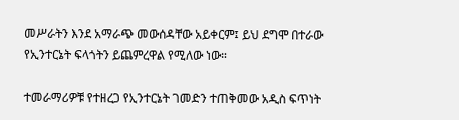መሥራትን እንደ አማራጭ መውሰዳቸው አይቀርም፤ ይህ ደግሞ በተራው የኢንተርኔት ፍላጎትን ይጨምረዋል የሚለው ነው።

ተመራማሪዎቹ የተዘረጋ የኢንተርኔት ገመድን ተጠቅመው አዲስ ፍጥነት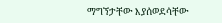ማግኘታቸው እያሰወደሳቸው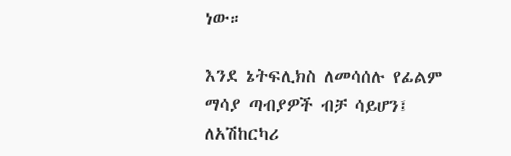ነው።

እንደ ኔትፍሊክስ ለመሳሰሉ የፊልም ማሳያ ጣብያዎች ብቻ ሳይሆን፤ ለአሽከርካሪ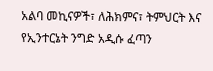አልባ መኪናዎች፣ ለሕክምና፣ ትምህርት እና የኢንተርኔት ንግድ አዲሱ ፈጣን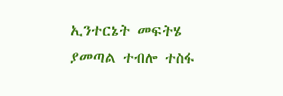ኢንተርኔት መፍትሄ ያመጣል ተብሎ ተስፋ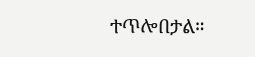ተጥሎበታል።